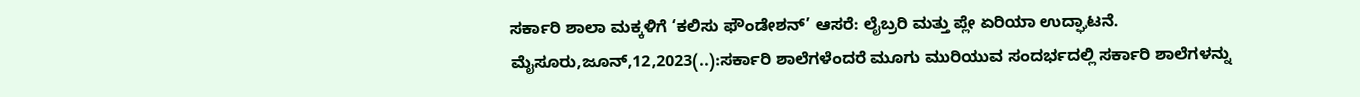ಸರ್ಕಾರಿ ಶಾಲಾ ಮಕ್ಕಳಿಗೆ ‘ಕಲಿಸು ಫೌಂಡೇಶನ್’ ಆಸರೆ: ಲೈಬ್ರರಿ ಮತ್ತು ಪ್ಲೇ ಏರಿಯಾ ಉದ್ಘಾಟನೆ. ಮೈಸೂರು,ಜೂನ್,12,2023(..):ಸರ್ಕಾರಿ ಶಾಲೆಗಳೆಂದರೆ ಮೂಗು ಮುರಿಯುವ ಸಂದರ್ಭದಲ್ಲಿ ಸರ್ಕಾರಿ ಶಾಲೆಗಳನ್ನು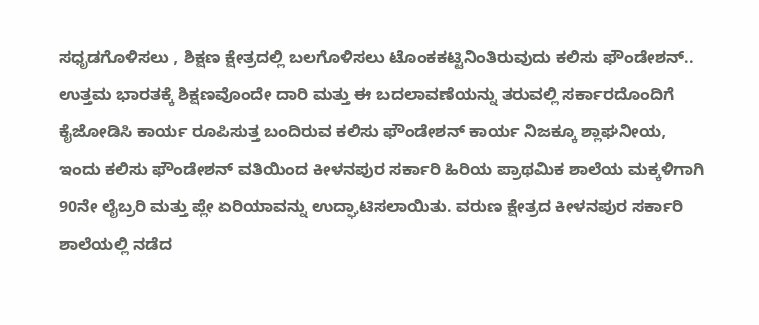ಸಧೃಡಗೊಳಿಸಲು , ಶಿಕ್ಷಣ ಕ್ಷೇತ್ರದಲ್ಲಿ ಬಲಗೊಳಿಸಲು ಟೊಂಕ‌ಕಟ್ಟಿ‌ನಿಂತಿರುವುದು ಕಲಿಸು ಫೌಂಡೇಶನ್.. ಉತ್ತಮ ಭಾರತಕ್ಕೆ ಶಿಕ್ಷಣವೊಂದೇ ದಾರಿ ಮತ್ತು ಈ ಬದಲಾವಣೆಯನ್ನು ತರುವಲ್ಲಿ ಸರ್ಕಾರದೊಂದಿಗೆ ಕೈಜೋಡಿಸಿ ಕಾರ್ಯ ರೂಪಿಸುತ್ತ ಬಂದಿರುವ ಕಲಿಸು ಫೌಂಡೇಶನ್ ಕಾರ್ಯ ನಿಜಕ್ಕೂ ಶ್ಲಾಘನೀಯ, ಇಂದು ಕಲಿಸು ಫೌಂಡೇಶನ್ ವತಿಯಿಂದ ಕೀಳನಪುರ ಸರ್ಕಾರಿ ಹಿರಿಯ ಪ್ರಾಥಮಿಕ ಶಾಲೆಯ ಮಕ್ಕಳಿಗಾಗಿ 90ನೇ ಲೈಬ್ರರಿ ಮತ್ತು ಪ್ಲೇ ಏರಿಯಾವನ್ನು ಉದ್ಘಾಟಿಸಲಾಯಿತು. ವರುಣ ಕ್ಷೇತ್ರದ ಕೀಳನಪುರ ಸರ್ಕಾರಿ ಶಾಲೆಯಲ್ಲಿ ನಡೆದ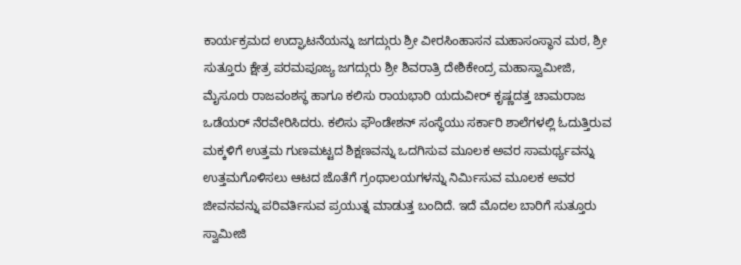ಕಾರ್ಯಕ್ರಮದ ಉದ್ಘಾಟನೆಯನ್ನು ಜಗದ್ಗುರು ಶ್ರೀ ವೀರಸಿಂಹಾಸನ ಮಹಾಸಂಸ್ಥಾನ ಮಠ, ಶ್ರೀ ಸುತ್ತೂರು ಕ್ಷೇತ್ರ ಪರಮಪೂಜ್ಯ ಜಗದ್ಗುರು ಶ್ರೀ ಶಿವರಾತ್ರಿ ದೇಶಿಕೇಂದ್ರ ಮಹಾಸ್ವಾಮೀಜಿ, ಮೈಸೂರು ರಾಜವಂಶಸ್ಥ ಹಾಗೂ ಕಲಿಸು ರಾಯಭಾರಿ ಯದುವೀರ್ ಕೃಷ್ಣದತ್ತ ಚಾಮರಾಜ ಒಡೆಯರ್ ನೆರವೇರಿಸಿದರು. ಕಲಿಸು ಫೌಂಡೇಶನ್ ಸಂಸ್ಥೆಯು ಸರ್ಕಾರಿ ಶಾಲೆಗಳಲ್ಲಿ ಓದುತ್ತಿರುವ ಮಕ್ಕಳಿಗೆ ಉತ್ತಮ ಗುಣಮಟ್ಟದ ಶಿಕ್ಷಣವನ್ನು ಒದಗಿಸುವ ಮೂಲಕ ಅವರ ಸಾಮರ್ಥ್ಯವನ್ನು ಉತ್ತಮಗೊಳಿಸಲು ಆಟದ ಜೊತೆಗೆ ಗ್ರಂಥಾಲಯಗಳನ್ನು ನಿರ್ಮಿಸುವ ಮೂಲಕ ಅವರ ಜೀವನವನ್ನು ಪರಿವರ್ತಿಸುವ ಪ್ರಯುತ್ನ ಮಾಡುತ್ತ ಬಂದಿದೆ. ಇದೆ ಮೊದಲ ಬಾರಿಗೆ ಸುತ್ತೂರು ಸ್ವಾಮೀಜಿ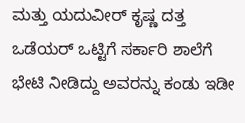ಮತ್ತು ಯದುವೀರ್ ಕೃಷ್ಣ ದತ್ತ ಒಡೆಯರ್ ಒಟ್ಟಿಗೆ ಸರ್ಕಾರಿ ಶಾಲೆಗೆ ಭೇಟಿ ನೀಡಿದ್ದು ಅವರನ್ನು ಕಂಡು ಇಡೀ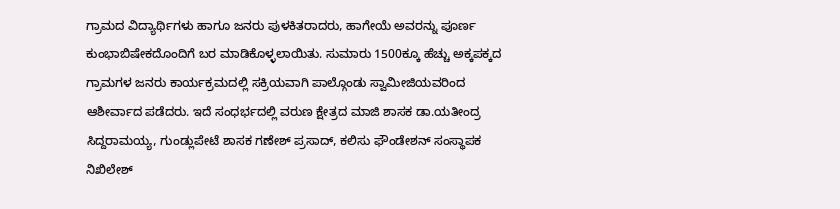ಗ್ರಾಮದ ವಿದ್ಯಾರ್ಥಿಗಳು ಹಾಗೂ ಜನರು ಪುಳಕಿತರಾದರು, ಹಾಗೇಯೆ ಅವರನ್ನು ಪೂರ್ಣ ಕುಂಭಾಬಿಷೇಕದೊಂದಿಗೆ ಬರ ಮಾಡಿಕೊಳ್ಳಲಾಯಿತು. ಸುಮಾರು 1500ಕ್ಕೂ ಹೆಚ್ಚು ಅಕ್ಕಪಕ್ಕದ ಗ್ರಾಮಗಳ ಜನರು ಕಾರ್ಯಕ್ರಮದಲ್ಲಿ ಸಕ್ರಿಯವಾಗಿ ಪಾಲ್ಗೊಂಡು ಸ್ವಾಮೀಜಿಯವರಿಂದ ಆಶೀರ್ವಾದ ಪಡೆದರು. ಇದೆ ಸಂಧರ್ಭದಲ್ಲಿ ವರುಣ ಕ್ಷೇತ್ರದ ಮಾಜಿ ಶಾಸಕ ಡಾ.ಯತೀಂದ್ರ ಸಿದ್ದರಾಮಯ್ಯ, ಗುಂಡ್ಲುಪೇಟೆ ಶಾಸಕ ಗಣೇಶ್ ಪ್ರಸಾದ್, ಕಲಿಸು ಫೌಂಡೇಶನ್ ಸಂಸ್ಥಾಪಕ ನಿಖಿಲೇಶ್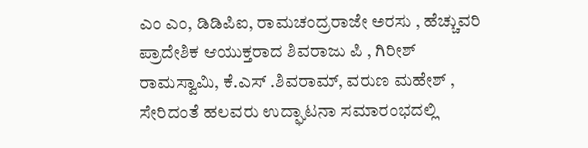ಎಂ ಎಂ, ಡಿಡಿಪಿಐ, ರಾಮಚಂದ್ರರಾಜೇ ಅರಸು , ಹೆಚ್ಚುವರಿ ಪ್ರಾದೇಶಿಕ ಆಯುಕ್ತರಾದ ಶಿವರಾಜು ಪಿ , ಗಿರೀಶ್ ರಾಮಸ್ವಾಮಿ, ಕೆ.ಎಸ್ .ಶಿವರಾಮ್, ವರುಣ ಮಹೇಶ್ , ಸೇರಿದಂತೆ ಹಲವರು ಉದ್ಘಾಟನಾ ಸಮಾರಂಭದಲ್ಲಿ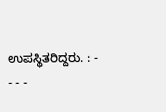ಉಪಸ್ಥಿತರಿದ್ದರು. : - - - -